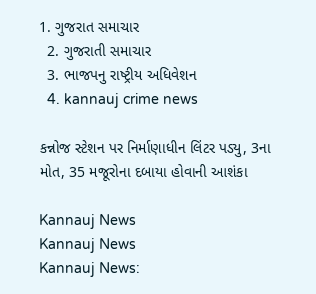1. ગુજરાત સમાચાર
  2. ગુજરાતી સમાચાર
  3. ભાજપનુ રાષ્ટ્રીય અધિવેશન
  4. kannauj crime news

કન્નોજ સ્ટેશન પર નિર્માણાધીન લિંટર પડ્યુ, 3ના મોત, 35 મજૂરોના દબાયા હોવાની આશંકા

Kannauj News
Kannauj News
Kannauj News: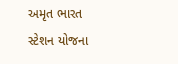અમૃત ભારત સ્ટેશન યોજના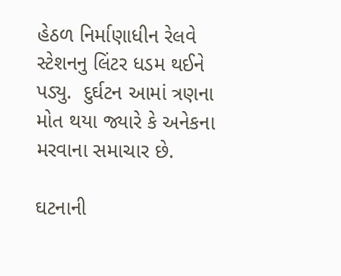હેઠળ નિર્માણાધીન રેલવે સ્ટેશનનુ લિંટર ધડમ થઈને પડ્યુ.  દુર્ઘટન આમાં ત્રણના મોત થયા જ્યારે કે અનેકના મરવાના સમાચાર છે.

ઘટનાની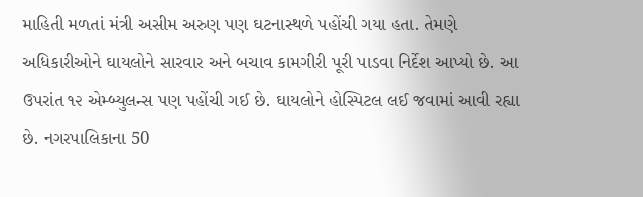માહિતી મળતાં મંત્રી અસીમ અરુણ પણ ઘટનાસ્થળે પહોંચી ગયા હતા. તેમણે અધિકારીઓને ઘાયલોને સારવાર અને બચાવ કામગીરી પૂરી પાડવા નિર્દેશ આપ્યો છે. આ ઉપરાંત ૧૨ એમ્બ્યુલન્સ પણ પહોંચી ગઈ છે. ઘાયલોને હોસ્પિટલ લઈ જવામાં આવી રહ્યા છે. નગરપાલિકાના 50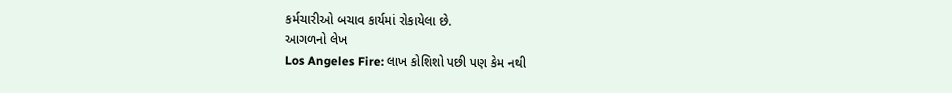કર્મચારીઓ બચાવ કાર્યમાં રોકાયેલા છે.
આગળનો લેખ
Los Angeles Fire: લાખ કોશિશો પછી પણ કેમ નથી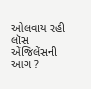ઓલવાય રહી લૉસ એંજિલેંસની આગ ?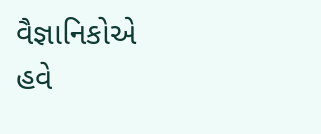વૈજ્ઞાનિકોએ હવે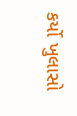કર્યો ખુલાસો